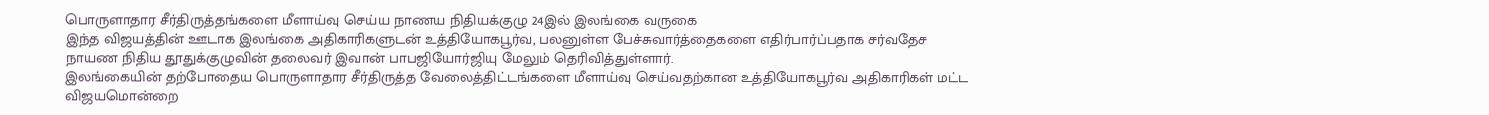பொருளாதார சீர்திருத்தங்களை மீளாய்வு செய்ய நாணய நிதியக்குழு 24இல் இலங்கை வருகை
இந்த விஜயத்தின் ஊடாக இலங்கை அதிகாரிகளுடன் உத்தியோகபூர்வ, பலனுள்ள பேச்சுவார்த்தைகளை எதிர்பார்ப்பதாக சர்வதேச நாயண நிதிய தூதுக்குழுவின் தலைவர் இவான் பாபஜியோர்ஜியு மேலும் தெரிவித்துள்ளார்.
இலங்கையின் தற்போதைய பொருளாதார சீர்திருத்த வேலைத்திட்டங்களை மீளாய்வு செய்வதற்கான உத்தியோகபூர்வ அதிகாரிகள் மட்ட விஜயமொன்றை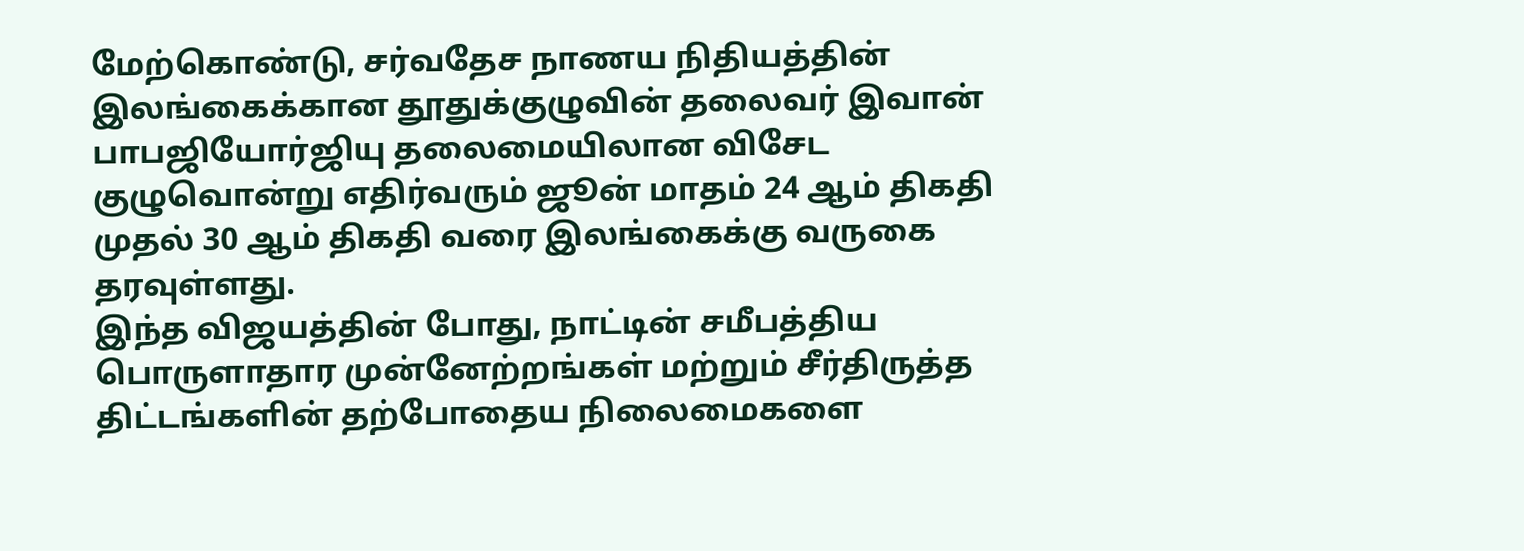மேற்கொண்டு, சர்வதேச நாணய நிதியத்தின் இலங்கைக்கான தூதுக்குழுவின் தலைவர் இவான் பாபஜியோர்ஜியு தலைமையிலான விசேட குழுவொன்று எதிர்வரும் ஜூன் மாதம் 24 ஆம் திகதி முதல் 30 ஆம் திகதி வரை இலங்கைக்கு வருகை தரவுள்ளது.
இந்த விஜயத்தின் போது, நாட்டின் சமீபத்திய பொருளாதார முன்னேற்றங்கள் மற்றும் சீர்திருத்த திட்டங்களின் தற்போதைய நிலைமைகளை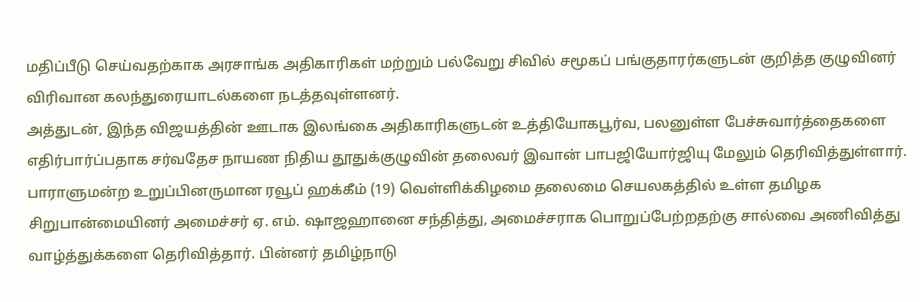மதிப்பீடு செய்வதற்காக அரசாங்க அதிகாரிகள் மற்றும் பல்வேறு சிவில் சமூகப் பங்குதாரர்களுடன் குறித்த குழுவினர் விரிவான கலந்துரையாடல்களை நடத்தவுள்ளனர்.
அத்துடன், இந்த விஜயத்தின் ஊடாக இலங்கை அதிகாரிகளுடன் உத்தியோகபூர்வ, பலனுள்ள பேச்சுவார்த்தைகளை எதிர்பார்ப்பதாக சர்வதேச நாயண நிதிய தூதுக்குழுவின் தலைவர் இவான் பாபஜியோர்ஜியு மேலும் தெரிவித்துள்ளார்.
பாராளுமன்ற உறுப்பினருமான ரவூப் ஹக்கீம் (19) வெள்ளிக்கிழமை தலைமை செயலகத்தில் உள்ள தமிழக சிறுபான்மையினர் அமைச்சர் ஏ. எம். ஷாஜஹானை சந்தித்து, அமைச்சராக பொறுப்பேற்றதற்கு சால்வை அணிவித்து வாழ்த்துக்களை தெரிவித்தார். பின்னர் தமிழ்நாடு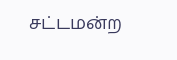சட்டமன்ற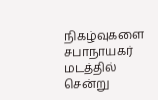நிகழ்வுகளை சபாநாயகர் மடத்தில் சென்று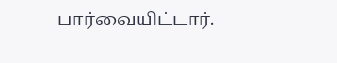பார்வையிட்டார்.